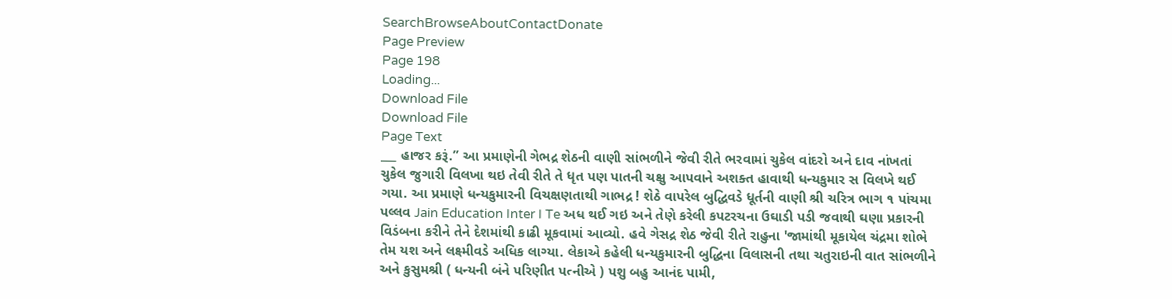SearchBrowseAboutContactDonate
Page Preview
Page 198
Loading...
Download File
Download File
Page Text
___ હાજર કરૂં.” આ પ્રમાણેની ગેભદ્ર શેઠની વાણી સાંભળીને જેવી રીતે ભરવામાં ચુકેલ વાંદરો અને દાવ નાંખતાં ચુકેલ જુગારી વિલખા થઇ તેવી રીતે તે ધૃત પણ પાતની ચક્ષુ આપવાને અશક્ત હાવાથી ધન્યકુમાર સ વિલખે થઈ ગયા. આ પ્રમાણે ધન્યકુમારની વિચક્ષણતાથી ગાભદ્ર ! શેઠે વાપરેલ બુદ્ધિવડે ધૂર્તની વાણી શ્રી ચરિત્ર ભાગ ૧ પાંચમા પલ્લવ Jain Education Inter I Te અધ થઈ ગઇ અને તેણે કરેલી કપટરચના ઉઘાડી પડી જવાથી ઘણા પ્રકારની વિડંબના કરીને તેને દેશમાંથી કાઢી મૂકવામાં આવ્યો. હવે ગેસદ્ર શેઠ જેવી રીતે રાહુના 'જામાંથી મૂકાયેલ ચંદ્રમા શોભે તેમ યશ અને લક્ષ્મીવડે અધિક લાગ્યા. લેકાએ કહેલી ધન્યકુમારની બુદ્ધિના વિલાસની તથા ચતુરાઇની વાત સાંભળીને અને કુસુમશ્રી ( ધન્યની બંને પરિણીત પત્નીએ ) પશુ બહુ આનંદ પામી,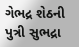ગેભદ્ર શેઠની પુત્રી સુભદ્રા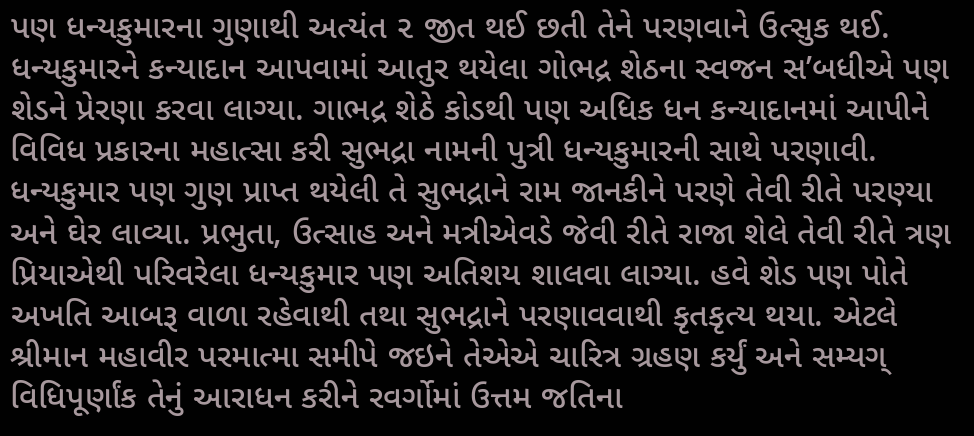પણ ધન્યકુમારના ગુણાથી અત્યંત ૨ જીત થઈ છતી તેને પરણવાને ઉત્સુક થઈ. ધન્યકુમારને કન્યાદાન આપવામાં આતુર થયેલા ગોભદ્ર શેઠના સ્વજન સ’બધીએ પણ શેડને પ્રેરણા કરવા લાગ્યા. ગાભદ્ર શેઠે કોડથી પણ અધિક ધન કન્યાદાનમાં આપીને વિવિધ પ્રકારના મહાત્સા કરી સુભદ્રા નામની પુત્રી ધન્યકુમારની સાથે પરણાવી. ધન્યકુમાર પણ ગુણ પ્રાપ્ત થયેલી તે સુભદ્રાને રામ જાનકીને પરણે તેવી રીતે પરણ્યા અને ઘેર લાવ્યા. પ્રભુતા, ઉત્સાહ અને મત્રીએવડે જેવી રીતે રાજા શેલે તેવી રીતે ત્રણ પ્રિયાએથી પરિવરેલા ધન્યકુમાર પણ અતિશય શાલવા લાગ્યા. હવે શેડ પણ પોતે અખતિ આબરૂ વાળા રહેવાથી તથા સુભદ્રાને પરણાવવાથી કૃતકૃત્ય થયા. એટલે શ્રીમાન મહાવીર પરમાત્મા સમીપે જઇને તેએએ ચારિત્ર ગ્રહણ કર્યું અને સમ્યગ્ વિધિપૂર્ણાંક તેનું આરાધન કરીને રવર્ગોમાં ઉત્તમ જતિના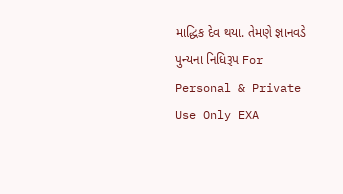માદ્ધિક દેવ થયા. તેમણે જ્ઞાનવડે પુન્યના નિધિરૂપ For Personal & Private Use Only EXA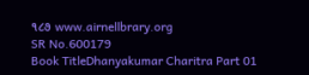૧૮૭ www.airnellbrary.org
SR No.600179
Book TitleDhanyakumar Charitra Part 01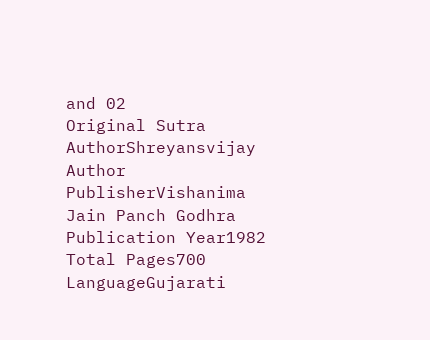and 02
Original Sutra AuthorShreyansvijay
Author
PublisherVishanima Jain Panch Godhra
Publication Year1982
Total Pages700
LanguageGujarati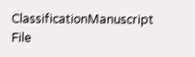ClassificationManuscript
File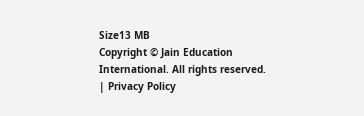Size13 MB
Copyright © Jain Education International. All rights reserved. | Privacy Policy